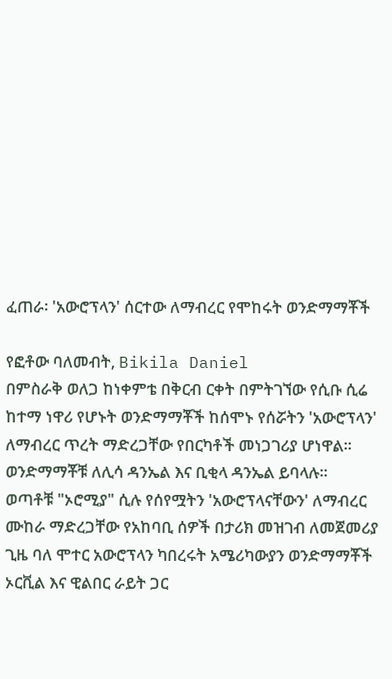ፈጠራ፡ 'አውሮፕላን' ሰርተው ለማብረር የሞከሩት ወንድማማቾች

የፎቶው ባለመብት, Bikila Daniel
በምስራቅ ወለጋ ከነቀምቴ በቅርብ ርቀት በምትገኘው የሲቡ ሲሬ ከተማ ነዋሪ የሆኑት ወንድማማቾች ከሰሞኑ የሰሯትን 'አውሮፕላን' ለማብረር ጥረት ማድረጋቸው የበርካቶች መነጋገሪያ ሆነዋል።
ወንድማማቾቹ ለሊሳ ዳንኤል እና ቢቂላ ዳንኤል ይባላሉ።
ወጣቶቹ "ኦሮሚያ" ሲሉ የሰየሟትን 'አውሮፕላናቸውን' ለማብረር ሙከራ ማድረጋቸው የአከባቢ ሰዎች በታሪክ መዝገብ ለመጀመሪያ ጊዜ ባለ ሞተር አውሮፕላን ካበረሩት አሜሪካውያን ወንድማማቾች ኦርቪል እና ዊልበር ራይት ጋር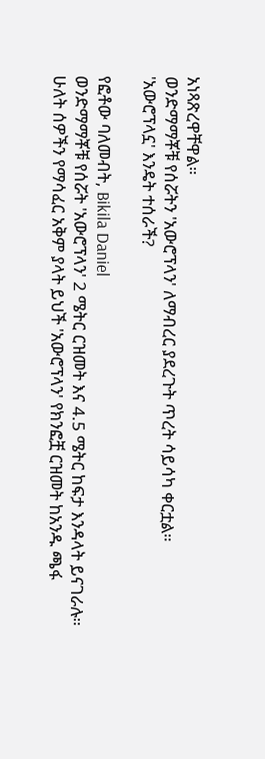አነጻጽረዋቸዋል።
ወንድማማቾቹ የሰሯትን 'አውሮፕላን' ለማብረር ያደረጉት ጥረት ሳይሳካ ቀርቷል።
'አውሮፕላኗ' እንዴት ተሰራች?

የፎቶው ባለመብት, Bikila Daniel
ወንድማማቾቹ የሰሯት 'አውሮፕላን' 2 ሜትር ርዝመት እና 4.5 ሜትር ከፍታ እንዳላት ይናገራሉ። ሁለት ሰዎችን የማሳፈር አቅም ያላት ይህች 'አውሮፕላን' የክንፎቿ ርዝመት ከአንዱ ጫፋ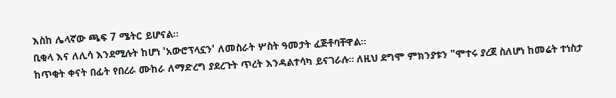እስከ ሌላኛው ጫፍ 7 ሜትር ይሆናል።
ቢቂላ እና ለሊሳ እንደሚሉት ከሆነ 'አውሮፕላኗን' ለመስራት ሦስት ዓመታት ፈጅቶባቸዋል።
ከጥቂት ቀናት በፊት የበረራ ሙከራ ለማድረግ ያደረጉት ጥረት እንዳልተሳካ ይናገራሉ። ለዚህ ደግሞ ምክንያቱን "ሞተሩ ያረጀ ስለሆነ ከመሬት ተነስታ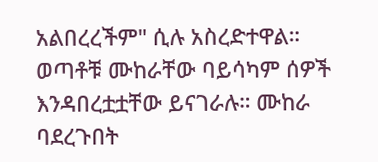አልበረረችም" ሲሉ አስረድተዋል።
ወጣቶቹ ሙከራቸው ባይሳካም ሰዎች እንዳበረቷቷቸው ይናገራሉ። ሙከራ ባደረጉበት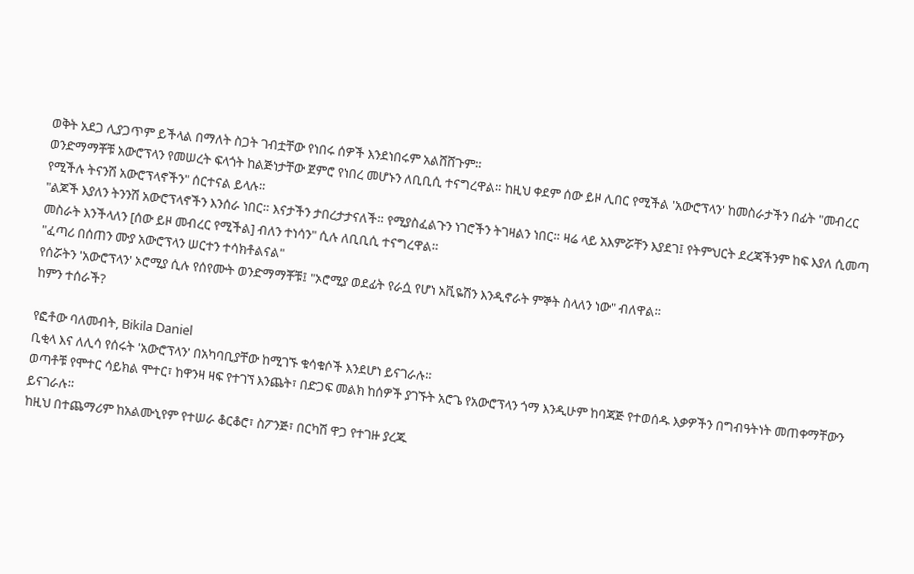ወቅት አደጋ ሊያጋጥም ይችላል በማለት ስጋት ገብቷቸው የነበሩ ሰዎች እንደነበሩም አልሸሸጉም።
ወንድማማቾቹ አውሮፕላን የመሠረት ፍላጎት ከልጅነታቸው ጀምሮ የነበረ መሆኑን ለቢቢሲ ተናግረዋል። ከዚህ ቀደም ሰው ይዞ ሊበር የሚችል 'አውሮፕላን' ከመስራታችን በፊት "መብረር የሚችሉ ትናንሽ አውሮፕላኖችን" ሰርተናል ይላሉ።
"ልጆች እያለን ትንንሽ አውሮፕላኖችን እንሰራ ነበር። እናታችን ታበረታታናለች። የሚያስፈልጉን ነገሮችን ትገዛልን ነበር። ዛሬ ላይ አእምሯቸን እያደገ፤ የትምህርት ደረጃችንም ከፍ እያለ ሲመጣ መስራት እንችላለን [ሰው ይዞ መብረር የሚችል] ብለን ተነሳን" ሲሉ ለቢቢሲ ተናግረዋል።
"ፈጣሪ በሰጠን ሙያ አውሮፕላን ሠርተን ተሳክቶልናል"
የሰሯትን 'አውሮፕላን' ኦሮሚያ ሲሉ የሰየሙት ወንድማማቾቹ፤ "ኦሮሚያ ወደፊት የራሷ የሆነ አቪዬሽን እንዲኖራት ምኞት ስላለን ነው" ብለዋል።
ከምን ተሰራች?

የፎቶው ባለመብት, Bikila Daniel
ቢቂላ እና ለሊሳ የሰሩት 'አውሮፕላን' በአካባቢያቸው ከሚገኙ ቁሳቁሶች እንደሆነ ይናገራሉ።
ወጣቶቹ የሞተር ሳይክል ሞተር፣ ከዋንዛ ዛፍ የተገኘ እንጨት፣ በድጋፍ መልክ ከሰዎች ያገኙት አሮጌ የአውሮፕላን ጎማ እንዲሁም ከባጃጅ የተወሰዱ እቃዎችን በግብዓትነት መጠቀማቸውን ይናገራሉ።
ከዚህ በተጨማሪም ከአልሙኒየም የተሠራ ቆርቆሮ፣ ስፖንጅ፣ በርካሽ ዋጋ የተገዙ ያረጁ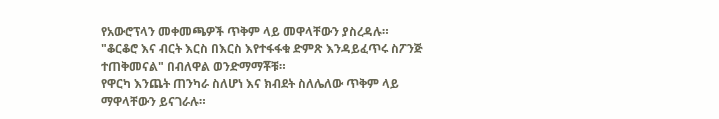የአውሮፕላን መቀመጫዎች ጥቅም ላይ መዋላቸውን ያስረዳሉ።
"ቆርቆሮ እና ብርት እርስ በእርስ እየተፋፋቁ ድምጽ እንዳይፈጥሩ ስፖንጅ ተጠቅመናል" በብለዋል ወንድማማቾቹ።
የዋርካ እንጨት ጠንካራ ስለሆነ እና ክብደት ስለሌለው ጥቅም ላይ ማዋላቸውን ይናገራሉ።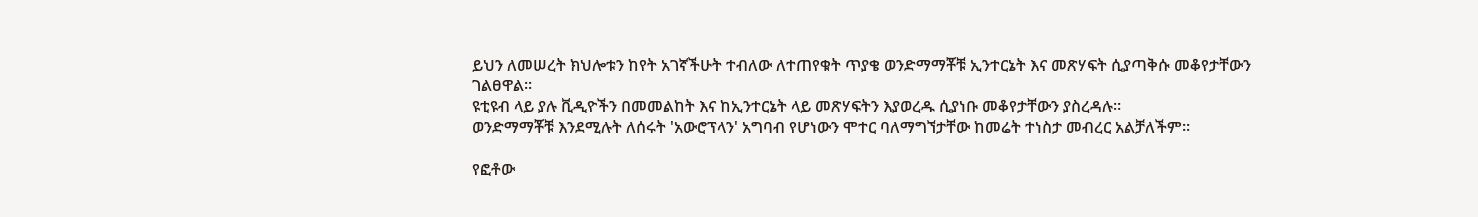ይህን ለመሠረት ክህሎቱን ከየት አገኛችሁት ተብለው ለተጠየቁት ጥያቄ ወንድማማቾቹ ኢንተርኔት እና መጽሃፍት ሲያጣቅሱ መቆየታቸውን ገልፀዋል።
ዩቲዩብ ላይ ያሉ ቪዲዮችን በመመልከት እና ከኢንተርኔት ላይ መጽሃፍትን እያወረዱ ሲያነቡ መቆየታቸውን ያስረዳሉ።
ወንድማማቾቹ እንደሚሉት ለሰሩት 'አውሮፕላን' አግባብ የሆነውን ሞተር ባለማግኘታቸው ከመሬት ተነስታ መብረር አልቻለችም።

የፎቶው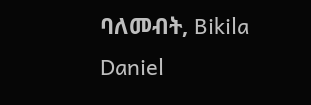ባለመብት, Bikila Daniel